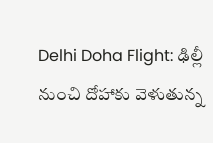Delhi Doha Flight: ఢిల్లీ నుంచి దోహాకు వెళుతున్న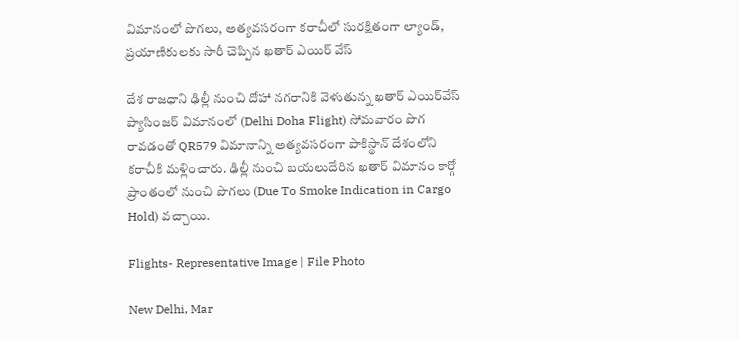విమానంలో పొగలు, అత్యవసరంగా కరాచీలో సురక్షితంగా ల్యాండ్, ప్రయాణికులకు సారీ చెప్పిన ఖతార్ ఎయిర్ వేస్

దేశ రాజ‌ధాని ఢిల్లీ నుంచి దోహా నగరానికి వెళుతున్న ఖతార్ ఎయిర్‌వేస్ ప్యాసింజర్ విమానంలో (Delhi Doha Flight) సోమవారం పొగ రావడంతో QR579 విమానాన్ని అత్యవసరంగా పాకిస్థాన్ దేశంలోని కరాచీకి మళ్లించారు. ఢిల్లీ నుంచి బయలుదేరిన ఖతార్ విమానం కార్గో ప్రాంతంలో నుంచి పొగలు (Due To Smoke Indication in Cargo Hold) వచ్చాయి.

Flights- Representative Image | File Photo

New Delhi, Mar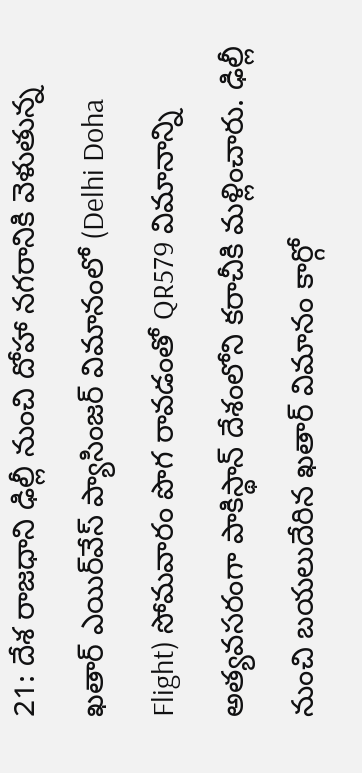21: దేశ రాజ‌ధాని ఢిల్లీ నుంచి దోహా నగరానికి వెళుతున్న ఖతార్ ఎయిర్‌వేస్ ప్యాసింజర్ విమానంలో (Delhi Doha Flight) సోమవారం పొగ రావడంతో QR579 విమానాన్ని అత్యవసరంగా పాకిస్థాన్ దేశంలోని కరాచీకి మళ్లించారు. ఢిల్లీ నుంచి బయలుదేరిన ఖతార్ విమానం కార్గో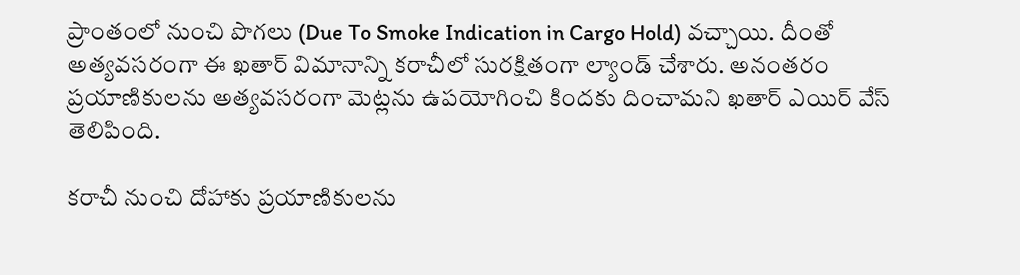ప్రాంతంలో నుంచి పొగలు (Due To Smoke Indication in Cargo Hold) వచ్చాయి. దీంతో అత్యవసరంగా ఈ ఖతార్ విమానాన్ని కరాచీలో సురక్షితంగా ల్యాండ్ చేశారు. అనంతరం ప్రయాణికులను అత్యవసరంగా మెట్లను ఉపయోగించి కిందకు దించామని ఖతార్ ఎయిర్ వేస్ తెలిపింది.

కరాచీ నుంచి దోహాకు ప్రయాణికులను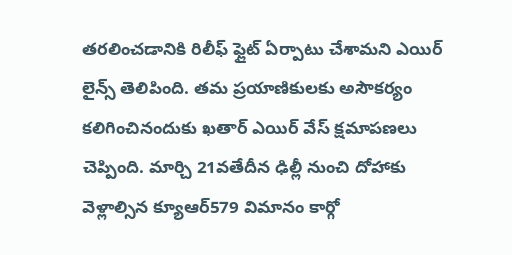తరలించడానికి రిలీఫ్ ఫ్లైట్ ఏర్పాటు చేశామని ఎయిర్ లైన్స్ తెలిపింది. తమ ప్రయాణికులకు అసౌకర్యం కలిగించినందుకు ఖతార్ ఎయిర్ వేస్ క్షమాపణలు చెప్పింది. మార్చి 21వతేదీన ఢిల్లీ నుంచి దోహాకు వెళ్లాల్సిన క్యూఆర్579 విమానం కార్గో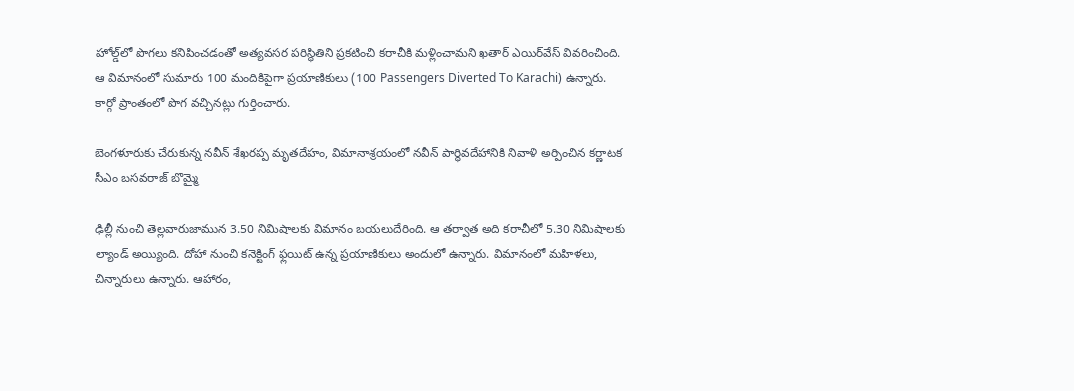హోల్డ్‌లో పొగలు కనిపించడంతో అత్యవసర పరిస్థితిని ప్రకటించి కరాచీకి మళ్లించామని ఖతార్ ఎయిర్‌వేస్ వివరించింది. ఆ విమానంలో సుమారు 100 మందికిపైగా ప్ర‌యాణికులు (100 Passengers Diverted To Karachi) ఉన్నారు. కార్గో ప్రాంతంలో పొగ వ‌చ్చిన‌ట్లు గుర్తించారు.

బెంగళూరుకు చేరుకున్న నవీన్ శేఖరప్ప మృతదేహం, విమానాశ్రయంలో నవీన్‌ పార్థివదేహానికి నివాళి అర్పించిన కర్ణాటక సీఎం బసవరాజ్ బొమ్మై

ఢిల్లీ నుంచి తెల్ల‌వారుజామున 3.50 నిమిషాల‌కు విమానం బ‌య‌లుదేరింది. ఆ త‌ర్వాత అది క‌రాచీలో 5.30 నిమిషాల‌కు ల్యాండ్ అయ్యింది. దోహా నుంచి క‌నెక్టింగ్ ఫ్ల‌యిట్ ఉన్న ప్ర‌యాణికులు అందులో ఉన్నారు. విమానంలో మ‌హిళ‌లు, చిన్నారులు ఉన్నారు. ఆహారం,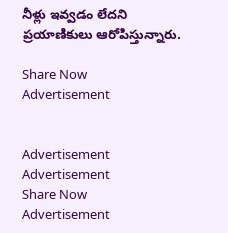నీళ్లు ఇవ్వ‌డం లేద‌ని ప్ర‌యాణికులు ఆరోపిస్తున్నారు.

Share Now
Advertisement


Advertisement
Advertisement
Share Now
Advertisement